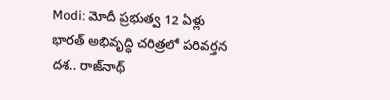Modi: మోదీ ప్రభుత్వ 12 ఏళ్లు భారత్ అభివృద్ధి చరిత్రలో పరివర్తన దశ.. రాజ్‌నాథ్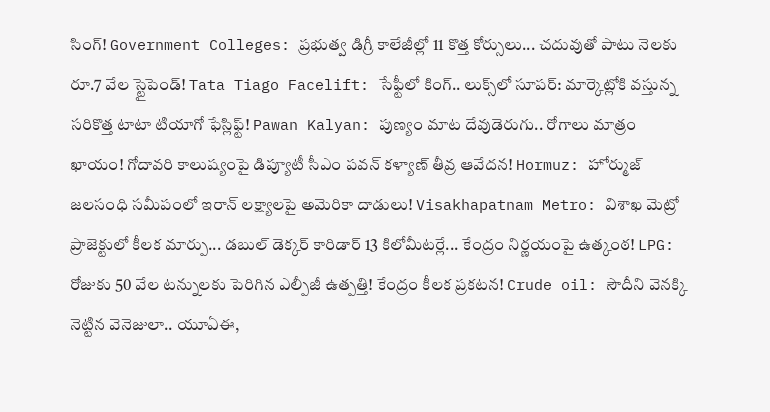సింగ్! Government Colleges: ప్రభుత్వ డిగ్రీ కాలేజీల్లో 11 కొత్త కోర్సులు... చదువుతో పాటు నెలకు రూ.7 వేల స్టైపెండ్! Tata Tiago Facelift: సేఫ్టీలో కింగ్.. లుక్స్‌లో సూపర్: మార్కెట్లోకి వస్తున్న సరికొత్త టాటా టియాగో ఫేస్లిఫ్ట్! Pawan Kalyan: పుణ్యం మాట దేవుడెరుగు.. రోగాలు మాత్రం ఖాయం! గోదావరి కాలుష్యంపై డిప్యూటీ సీఎం పవన్ కళ్యాణ్ తీవ్ర ఆవేదన! Hormuz: హోర్ముజ్ జలసంధి సమీపంలో ఇరాన్ లక్ష్యాలపై అమెరికా దాడులు! Visakhapatnam Metro: విశాఖ మెట్రో ప్రాజెక్టులో కీలక మార్పు... డబుల్‌ డెక్కర్‌ కారిడార్‌ 13 కిలోమీటర్లే... కేంద్రం నిర్ణయంపై ఉత్కంఠ! LPG: రోజుకు 50 వేల టన్నులకు పెరిగిన ఎల్పీజీ ఉత్పత్తి! కేంద్రం కీలక ప్రకటన! Crude oil: సౌదీని వెనక్కి నెట్టిన వెనెజులా.. యూఏఈ,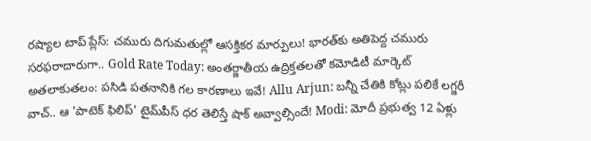రష్యాల టాప్ ప్లేస్: చమురు దిగుమతుల్లో ఆసక్తికర మార్పులు! భారత్‌కు అతిపెద్ద చమురు సరఫరాదారుగా.. Gold Rate Today: అంతర్జాతీయ ఉద్రిక్తతలతో కమోడిటీ మార్కెట్ అతలాకుతలం: పసిడి పతనానికి గల కారణాలు ఇవే! Allu Arjun: బన్నీ చేతికి కోట్లు పలికే లగ్జరీ వాచ్.. ఆ 'పాటెక్ ఫిలిప్' టైమ్‌పీస్ ధర తెలిస్తే షాక్ అవ్వాల్సిందే! Modi: మోదీ ప్రభుత్వ 12 ఏళ్లు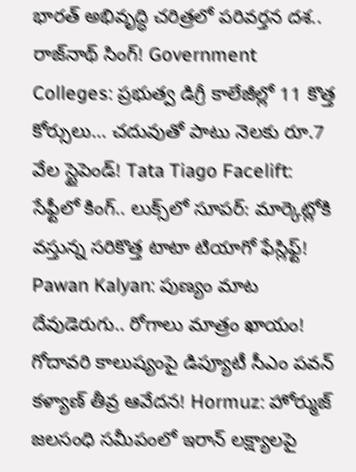భారత్ అభివృద్ధి చరిత్రలో పరివర్తన దశ.. రాజ్‌నాథ్ సింగ్! Government Colleges: ప్రభుత్వ డిగ్రీ కాలేజీల్లో 11 కొత్త కోర్సులు... చదువుతో పాటు నెలకు రూ.7 వేల స్టైపెండ్! Tata Tiago Facelift: సేఫ్టీలో కింగ్.. లుక్స్‌లో సూపర్: మార్కెట్లోకి వస్తున్న సరికొత్త టాటా టియాగో ఫేస్లిఫ్ట్! Pawan Kalyan: పుణ్యం మాట దేవుడెరుగు.. రోగాలు మాత్రం ఖాయం! గోదావరి కాలుష్యంపై డిప్యూటీ సీఎం పవన్ కళ్యాణ్ తీవ్ర ఆవేదన! Hormuz: హోర్ముజ్ జలసంధి సమీపంలో ఇరాన్ లక్ష్యాలపై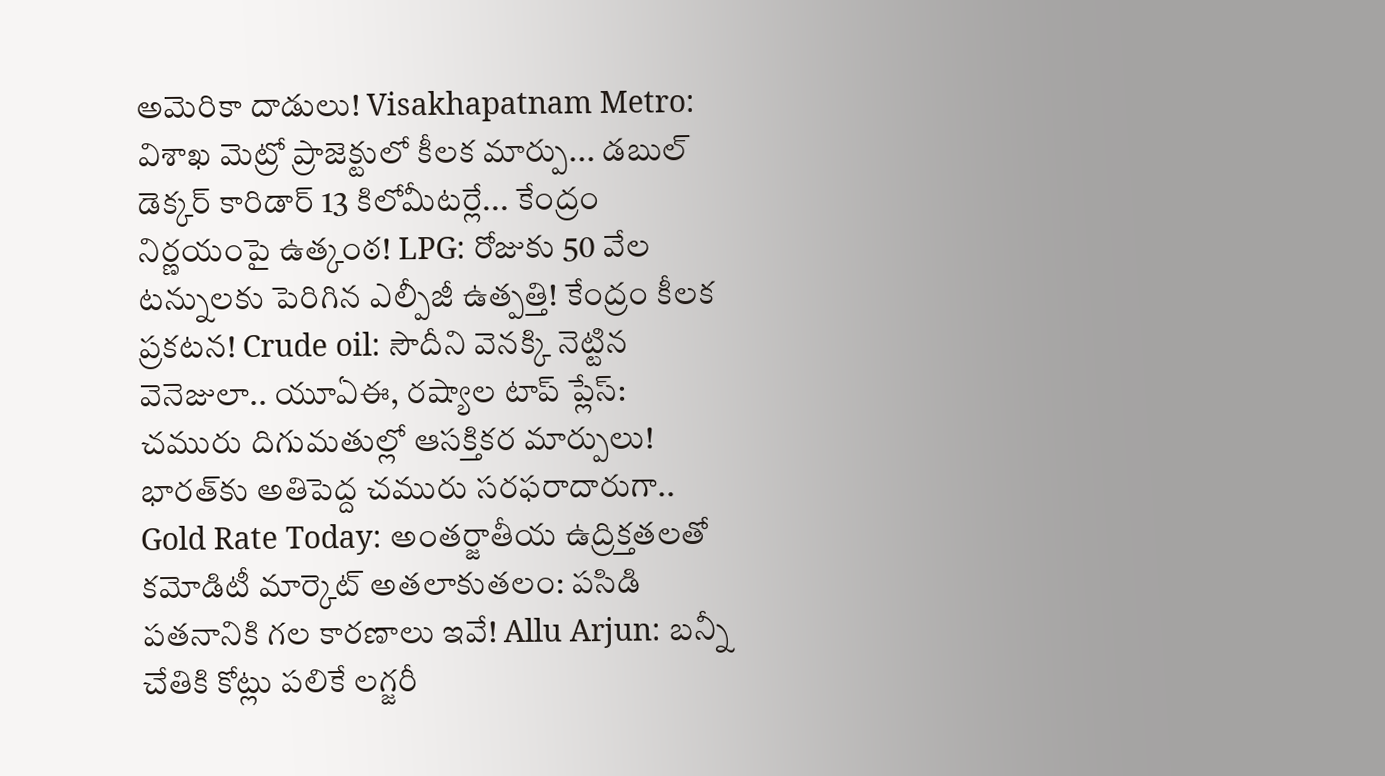అమెరికా దాడులు! Visakhapatnam Metro: విశాఖ మెట్రో ప్రాజెక్టులో కీలక మార్పు... డబుల్‌ డెక్కర్‌ కారిడార్‌ 13 కిలోమీటర్లే... కేంద్రం నిర్ణయంపై ఉత్కంఠ! LPG: రోజుకు 50 వేల టన్నులకు పెరిగిన ఎల్పీజీ ఉత్పత్తి! కేంద్రం కీలక ప్రకటన! Crude oil: సౌదీని వెనక్కి నెట్టిన వెనెజులా.. యూఏఈ, రష్యాల టాప్ ప్లేస్: చమురు దిగుమతుల్లో ఆసక్తికర మార్పులు! భారత్‌కు అతిపెద్ద చమురు సరఫరాదారుగా.. Gold Rate Today: అంతర్జాతీయ ఉద్రిక్తతలతో కమోడిటీ మార్కెట్ అతలాకుతలం: పసిడి పతనానికి గల కారణాలు ఇవే! Allu Arjun: బన్నీ చేతికి కోట్లు పలికే లగ్జరీ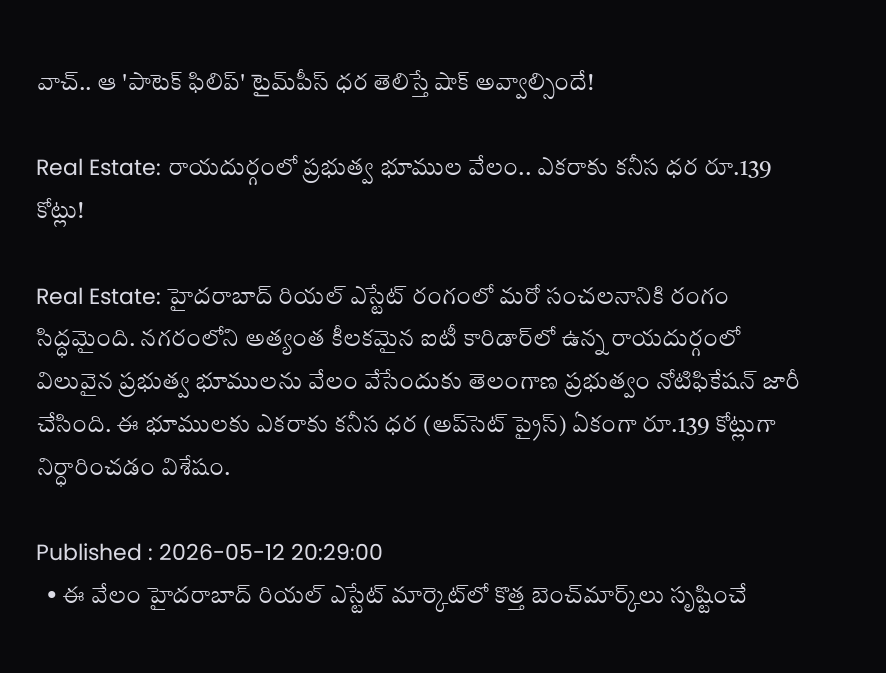వాచ్.. ఆ 'పాటెక్ ఫిలిప్' టైమ్‌పీస్ ధర తెలిస్తే షాక్ అవ్వాల్సిందే!

Real Estate: రాయదుర్గంలో ప్రభుత్వ భూముల వేలం.. ఎకరాకు కనీస ధర రూ.139 కోట్లు!

Real Estate: హైదరాబాద్ రియల్ ఎస్టేట్ రంగంలో మరో సంచలనానికి రంగం సిద్ధమైంది. నగరంలోని అత్యంత కీలకమైన ఐటీ కారిడార్‌లో ఉన్న రాయదుర్గంలో విలువైన ప్రభుత్వ భూములను వేలం వేసేందుకు తెలంగాణ ప్రభుత్వం నోటిఫికేషన్ జారీ చేసింది. ఈ భూములకు ఎకరాకు కనీస ధర (అప్‌సెట్ ప్రైస్) ఏకంగా రూ.139 కోట్లుగా నిర్ధారించడం విశేషం.

Published : 2026-05-12 20:29:00
  • ఈ వేలం హైదరాబాద్ రియల్ ఎస్టేట్ మార్కెట్‌లో కొత్త బెంచ్‌మార్క్‌లు సృష్టించే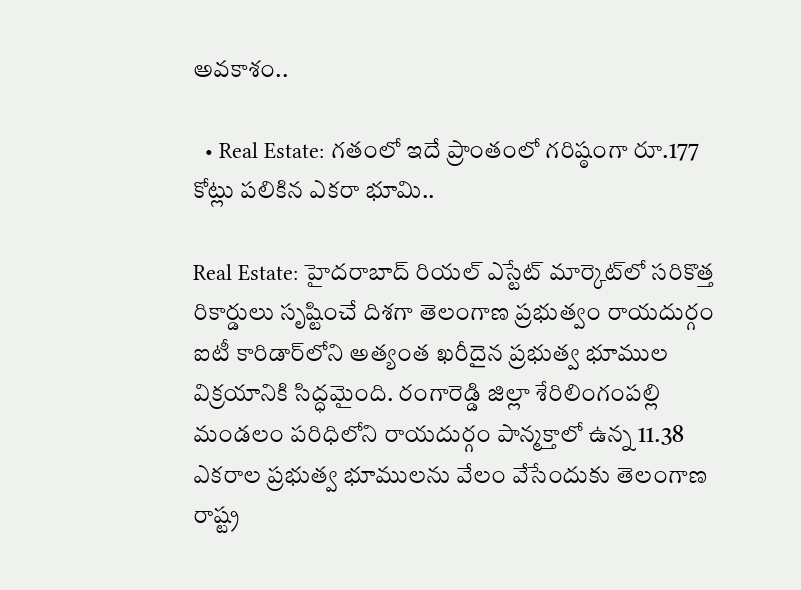అవకాశం..

  • Real Estate: గతంలో ఇదే ప్రాంతంలో గరిష్ఠంగా రూ.177 కోట్లు పలికిన ఎకరా భూమి..

Real Estate: హైదరాబాద్ రియల్ ఎస్టేట్ మార్కెట్‌లో సరికొత్త రికార్డులు సృష్టించే దిశగా తెలంగాణ ప్రభుత్వం రాయదుర్గం ఐటీ కారిడార్‌లోని అత్యంత ఖరీదైన ప్రభుత్వ భూముల విక్రయానికి సిద్ధమైంది. రంగారెడ్డి జిల్లా శేరిలింగంపల్లి మండలం పరిధిలోని రాయదుర్గం పాన్మక్తాలో ఉన్న 11.38 ఎకరాల ప్రభుత్వ భూములను వేలం వేసేందుకు తెలంగాణ రాష్ట్ర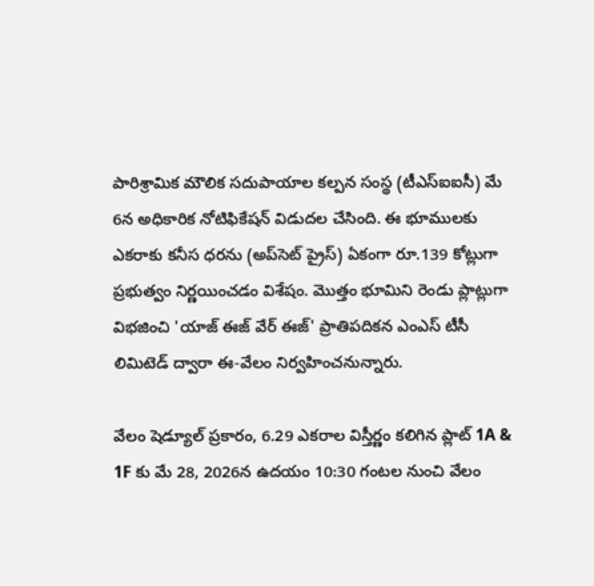పారిశ్రామిక మౌలిక సదుపాయాల కల్పన సంస్థ (టీఎస్ఐఐసీ) మే 6న అధికారిక నోటిఫికేషన్ విడుదల చేసింది. ఈ భూములకు ఎకరాకు కనీస ధరను (అప్‌సెట్ ప్రైస్) ఏకంగా రూ.139 కోట్లుగా ప్రభుత్వం నిర్ణయించడం విశేషం. మొత్తం భూమిని రెండు ప్లాట్లుగా విభజించి 'యాజ్ ఈజ్ వేర్ ఈజ్' ప్రాతిపదికన ఎంఎస్ టీసీ లిమిటెడ్ ద్వారా ఈ-వేలం నిర్వహించనున్నారు.

వేలం షెడ్యూల్ ప్రకారం, 6.29 ఎకరాల విస్తీర్ణం కలిగిన ప్లాట్ 1A & 1F కు మే 28, 2026న ఉదయం 10:30 గంటల నుంచి వేలం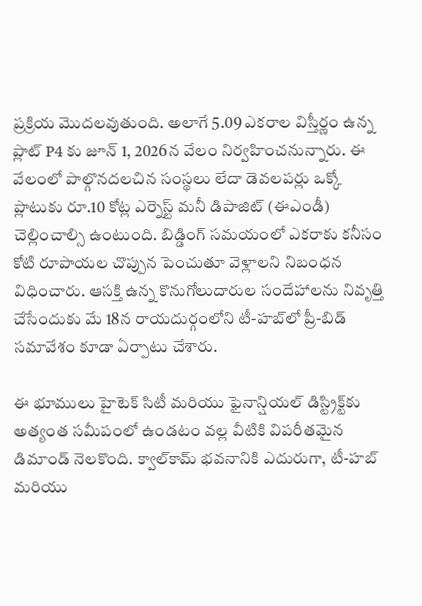ప్రక్రియ మొదలవుతుంది. అలాగే 5.09 ఎకరాల విస్తీర్ణం ఉన్న ప్లాట్ P4 కు జూన్ 1, 2026న వేలం నిర్వహించనున్నారు. ఈ వేలంలో పాల్గొనదలచిన సంస్థలు లేదా డెవలపర్లు ఒక్కో ప్లాటుకు రూ.10 కోట్ల ఎర్నెస్ట్ మనీ డిపాజిట్ (ఈఎండీ) చెల్లించాల్సి ఉంటుంది. బిడ్డింగ్ సమయంలో ఎకరాకు కనీసం కోటి రూపాయల చొప్పున పెంచుతూ వెళ్లాలని నిబంధన విధించారు. ఆసక్తి ఉన్న కొనుగోలుదారుల సందేహాలను నివృత్తి చేసేందుకు మే 18న రాయదుర్గంలోని టీ-హబ్‌లో ప్రీ-బిడ్ సమావేశం కూడా ఏర్పాటు చేశారు.

ఈ భూములు హైటెక్ సిటీ మరియు ఫైనాన్షియల్ డిస్ట్రిక్ట్‌కు అత్యంత సమీపంలో ఉండటం వల్ల వీటికి విపరీతమైన డిమాండ్ నెలకొంది. క్వాల్‌కామ్ భవనానికి ఎదురుగా, టీ-హబ్ మరియు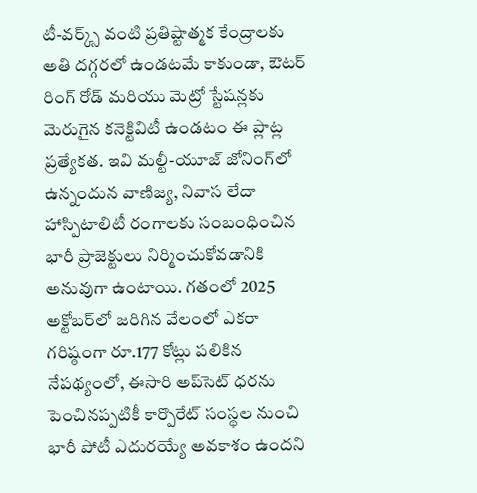టీ-వర్క్స్ వంటి ప్రతిష్టాత్మక కేంద్రాలకు అతి దగ్గరలో ఉండటమే కాకుండా, ఔటర్ రింగ్ రోడ్ మరియు మెట్రో స్టేషన్లకు మెరుగైన కనెక్టివిటీ ఉండటం ఈ ప్లాట్ల ప్రత్యేకత. ఇవి మల్టీ-యూజ్ జోనింగ్‌లో ఉన్నందున వాణిజ్య, నివాస లేదా హాస్పిటాలిటీ రంగాలకు సంబంధించిన భారీ ప్రాజెక్టులు నిర్మించుకోవడానికి అనువుగా ఉంటాయి. గతంలో 2025 అక్టోబర్‌లో జరిగిన వేలంలో ఎకరా గరిష్ఠంగా రూ.177 కోట్లు పలికిన నేపథ్యంలో, ఈసారి అప్‌సెట్ ధరను పెంచినప్పటికీ కార్పొరేట్ సంస్థల నుంచి భారీ పోటీ ఎదురయ్యే అవకాశం ఉందని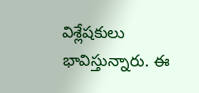విశ్లేషకులు భావిస్తున్నారు. ఈ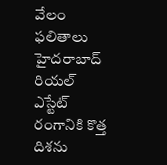వేలం ఫలితాలు హైదరాబాద్ రియల్ ఎస్టేట్ రంగానికి కొత్త దిశను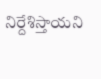నిర్దేశిస్తాయని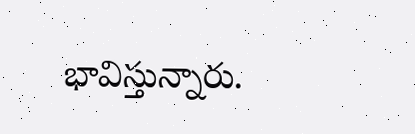భావిస్తున్నారు.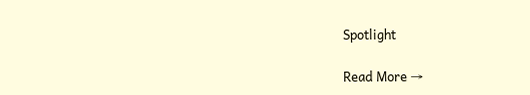Spotlight

Read More →